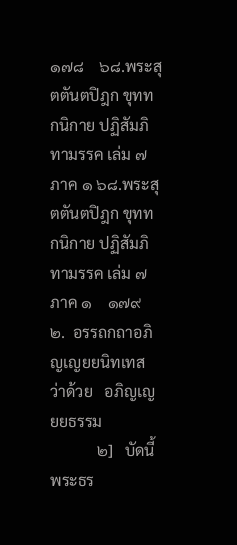๑๗๘    ๖๘.พระสุตตันตปิฎก ขุททกนิกาย ปฏิสัมภิทามรรค เล่ม ๗ ภาค ๑ ๖๘.พระสุตตันตปิฎก ขุททกนิกาย ปฏิสัมภิทามรรค เล่ม ๗ ภาค ๑    ๑๗๙
๒.  อรรถกถาอภิญเญยยนิทเทส
ว่าด้วย   อภิญเญยยธรรม
            ๒]   บัดนี้    พระธร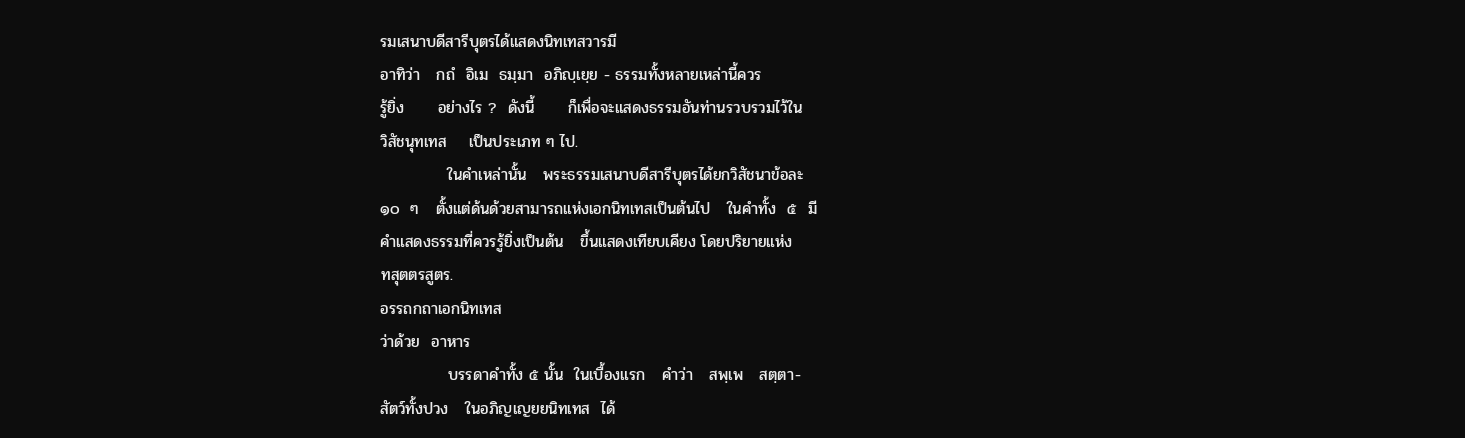รมเสนาบดีสารีบุตรได้แสดงนิทเทสวารมี
อาทิว่า   กถํ  อิเม  ธมฺมา  อภิญฺเยฺย - ธรรมทั้งหลายเหล่านี้ควร
รู้ยิ่ง      อย่างไร ?  ดังนี้      ก็เพื่อจะแสดงธรรมอันท่านรวบรวมไว้ใน
วิสัชนุทเทส    เป็นประเภท ๆ ไป.
            ในคำเหล่านั้น   พระธรรมเสนาบดีสารีบุตรได้ยกวิสัชนาข้อละ
๑๐  ๆ   ตั้งแต่ด้นด้วยสามารถแห่งเอกนิทเทสเป็นต้นไป   ในคำทั้ง  ๕  มี
คำแสดงธรรมที่ควรรู้ยิ่งเป็นต้น   ขึ้นแสดงเทียบเคียง โดยปริยายแห่ง
ทสุตตรสูตร.
อรรถกถาเอกนิทเทส
ว่าด้วย  อาหาร
            บรรดาคำทั้ง ๕ นั้น  ในเบื้องแรก   คำว่า   สพฺเพ   สตฺตา-
สัตว์ทั้งปวง   ในอภิญเญยยนิทเทส  ได้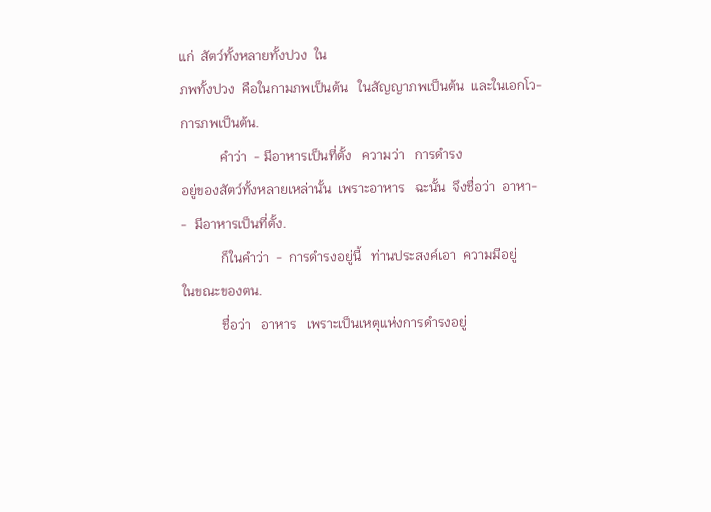แก่  สัตว์ทั้งหลายทั้งปวง  ใน
ภพทั้งปวง  คือในกามภพเป็นต้น   ในสัญญาภพเป็นต้น  และในเอกโว-
การภพเป็นต้น.
            คำว่า  - มีอาหารเป็นที่ตั้ง   ความว่า   การดำรง
อยู่ของสัตว์ทั้งหลายเหล่านั้น  เพราะอาหาร   ฉะนั้น  จึงชื่อว่า  อาหา-
-  มีอาหารเป็นที่ตั้ง.
            ก็ในคำว่า  -  การดำรงอยู่นี้   ท่านประสงค์เอา  ความมีอยู่
ในขณะของตน.
            ชื่อว่า   อาหาร   เพราะเป็นเหตุแห่งการดำรงอยู่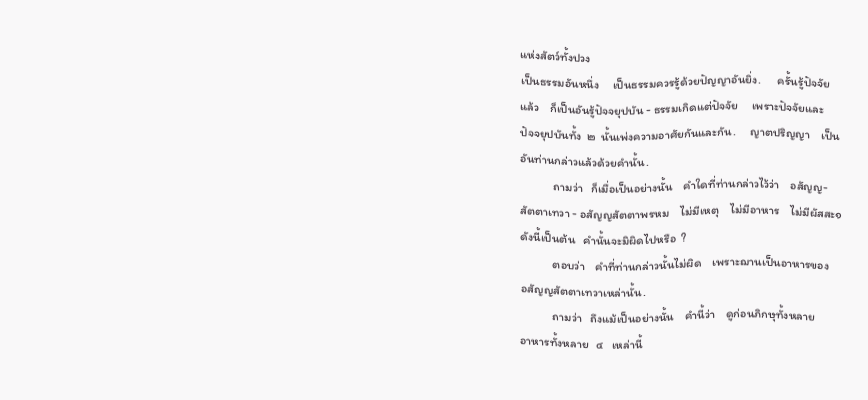แห่งสัตว์ทั้งปวง
เป็นธรรมอันหนึ่ง     เป็นธรรมควรรู้ด้วยปัญญาอันยิ่ง.      ครั้นรู้ปัจจัย
แล้ว    ก็เป็นอันรู้ปัจจยุปบัน - ธรรมเกิดแต่ปัจจัย     เพราะปัจจัยและ
ปัจจยุปบันทั้ง  ๒  นั้นเพ่งความอาศัยกันและกัน.     ญาตปริญญา    เป็น
อันท่านกล่าวแล้วด้วยคำนั้น.
            ถามว่า   ก็เมื่อเป็นอย่างนั้น    คำใดที่ท่านกล่าวไว้ว่า    อสัญญ-
สัตตาเทวา - อสัญญสัตตาพรหม    ไม่มีเหตุ    ไม่มีอาหาร    ไม่มีผัสสะ๑
ดังนี้เป็นต้น   คำนั้นจะมิผิดไปหรือ  ?
            ตอบว่า    คำที่ท่านกล่าวนั้นไม่ผิด    เพราะฌานเป็นอาหารของ
อสัญญสัตตาเทวาเหล่านั้น.
            ถามว่า   ถึงแม้เป็นอย่างนั้น    คำนี้ว่า    ดูก่อนภิกษุทั้งหลาย
อาหารทั้งหลาย   ๔   เหล่านี้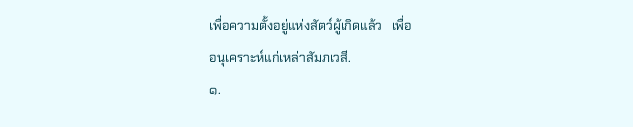เพื่อความตั้งอยู่แห่งสัตว์ผู้เกิดแล้ว   เพื่อ
อนุเคราะห์แก่เหล่าสัมภเวสี.
๑.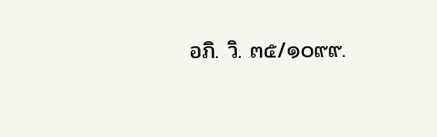อภิ. วิ. ๓๕/๑๐๙๙.